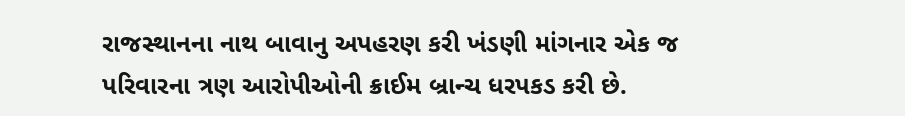રાજસ્થાનના નાથ બાવાનુ અપહરણ કરી ખંડણી માંગનાર એક જ પરિવારના ત્રણ આરોપીઓની ક્રાઈમ બ્રાન્ચ ધરપકડ કરી છે.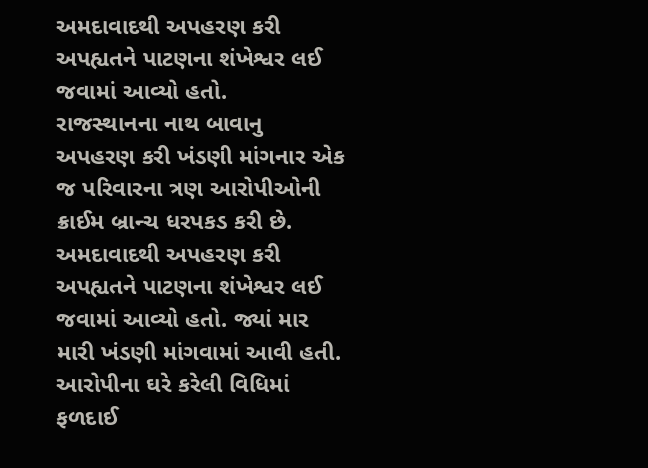અમદાવાદથી અપહરણ કરી અપહ્યતને પાટણના શંખેશ્વર લઈ જવામાં આવ્યો હતો.
રાજસ્થાનના નાથ બાવાનુ અપહરણ કરી ખંડણી માંગનાર એક જ પરિવારના ત્રણ આરોપીઓની ક્રાઈમ બ્રાન્ચ ધરપકડ કરી છે. અમદાવાદથી અપહરણ કરી અપહ્યતને પાટણના શંખેશ્વર લઈ જવામાં આવ્યો હતો. જ્યાં માર મારી ખંડણી માંગવામાં આવી હતી. આરોપીના ઘરે કરેલી વિધિમાં ફળદાઈ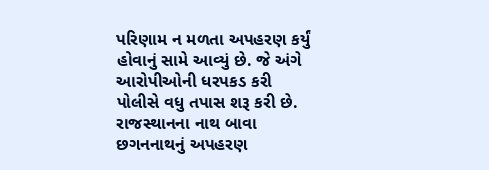પરિણામ ન મળતા અપહરણ કર્યું હોવાનું સામે આવ્યું છે. જે અંગે આરોપીઓની ધરપકડ કરી પોલીસે વધુ તપાસ શરૂ કરી છે.
રાજસ્થાનના નાથ બાવા છગનનાથનું અપહરણ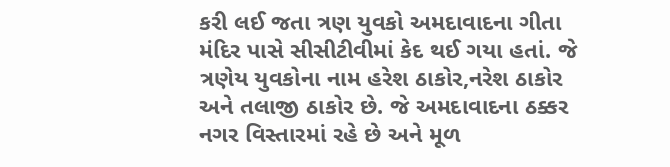કરી લઈ જતા ત્રણ યુવકો અમદાવાદના ગીતા મંદિર પાસે સીસીટીવીમાં કેદ થઈ ગયા હતાં. જે ત્રણેય યુવકોના નામ હરેશ ઠાકોર,નરેશ ઠાકોર અને તલાજી ઠાકોર છે. જે અમદાવાદના ઠક્કર નગર વિસ્તારમાં રહે છે અને મૂળ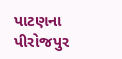પાટણના પીરોજપુર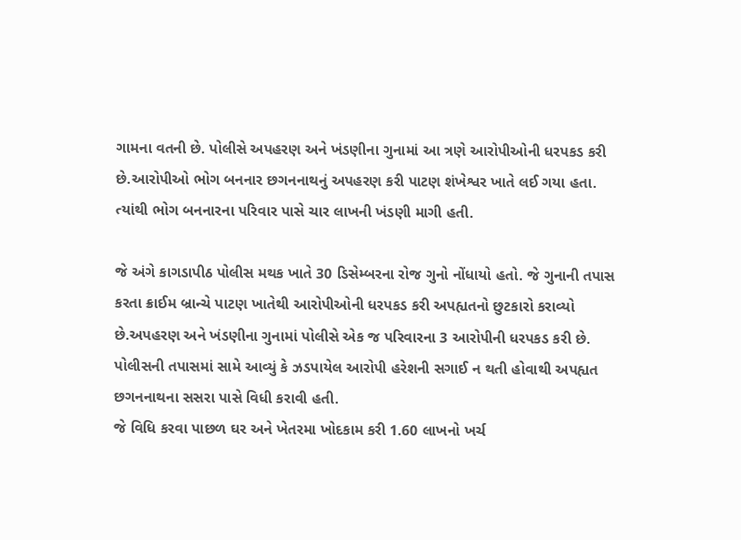ગામના વતની છે. પોલીસે અપહરણ અને ખંડણીના ગુનામાં આ ત્રણે આરોપીઓની ધરપકડ કરી છે.આરોપીઓ ભોગ બનનાર છગનનાથનું અપહરણ કરી પાટણ શંખેશ્વર ખાતે લઈ ગયા હતા. ત્યાંથી ભોગ બનનારના પરિવાર પાસે ચાર લાખની ખંડણી માગી હતી.

જે અંગે કાગડાપીઠ પોલીસ મથક ખાતે 30 ડિસેમ્બરના રોજ ગુનો નોંધાયો હતો. જે ગુનાની તપાસ કરતા ક્રાઈમ બ્રાન્ચે પાટણ ખાતેથી આરોપીઓની ધરપકડ કરી અપહ્યતનો છુટકારો કરાવ્યો છે.અપહરણ અને ખંડણીના ગુનામાં પોલીસે એક જ પરિવારના 3 આરોપીની ધરપકડ કરી છે. પોલીસની તપાસમાં સામે આવ્યું કે ઝડપાયેલ આરોપી હરેશની સગાઈ ન થતી હોવાથી અપહ્યત છગનનાથના સસરા પાસે વિધી કરાવી હતી.
જે વિધિ કરવા પાછળ ઘર અને ખેતરમા ખોદકામ કરી 1.60 લાખનો ખર્ચ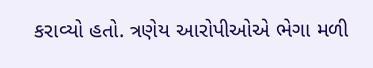કરાવ્યો હતો. ત્રણેય આરોપીઓએ ભેગા મળી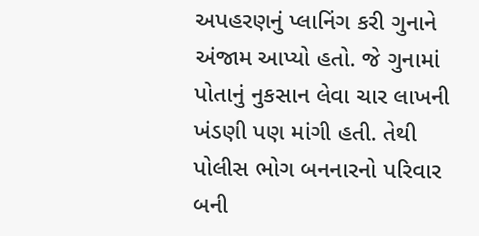અપહરણનું પ્લાનિંગ કરી ગુનાને અંજામ આપ્યો હતો. જે ગુનામાં પોતાનું નુકસાન લેવા ચાર લાખની ખંડણી પણ માંગી હતી. તેથી પોલીસ ભોગ બનનારનો પરિવાર બની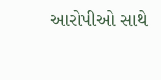આરોપીઓ સાથે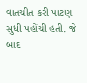વાતચીત કરી પાટણ સુધી પહોંચી હતી. જે બાદ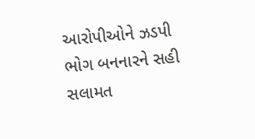આરોપીઓને ઝડપી ભોગ બનનારને સહી સલામત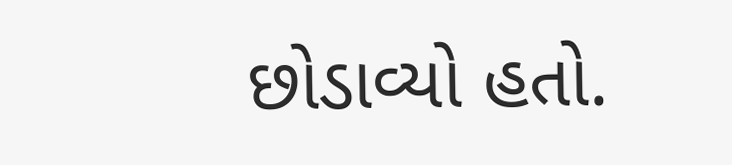છોડાવ્યો હતો.